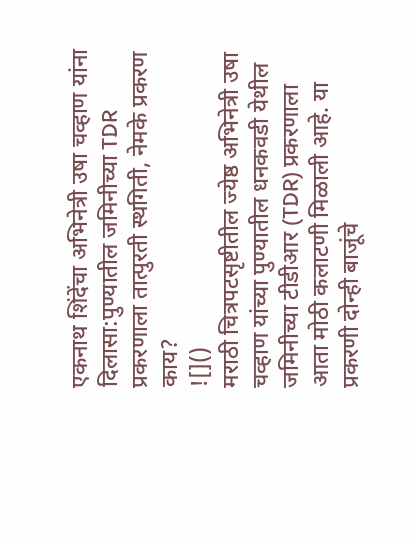एकनाथ शिंदेंचा अभिनेत्री उषा चव्हाण यांना दिलासा:पुण्यातील जमिनीच्या TDR प्रकरणाला तात्पुरती स्थगिती, नेमके प्रकरण काय?
![]()
मराठी चित्रपटसृष्टीतील ज्येष्ठ अभिनेत्री उषा चव्हाण यांच्या पुण्यातील धनकवडी येथील जमिनीच्या टीडीआर (TDR) प्रकरणाला आता मोठी कलाटणी मिळाली आहे. या प्रकरणी दोन्ही बाजूंचे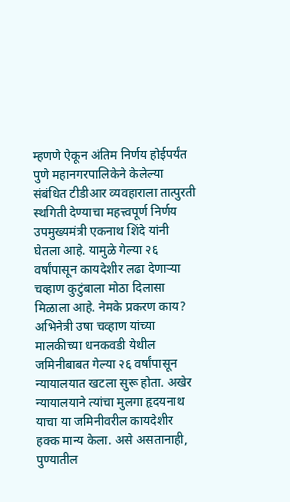म्हणणे ऐकून अंतिम निर्णय होईपर्यंत पुणे महानगरपालिकेने केलेल्या संबंधित टीडीआर व्यवहाराला तात्पुरती स्थगिती देण्याचा महत्त्वपूर्ण निर्णय उपमुख्यमंत्री एकनाथ शिंदे यांनी घेतला आहे. यामुळे गेल्या २६ वर्षांपासून कायदेशीर लढा देणाऱ्या चव्हाण कुटुंबाला मोठा दिलासा मिळाला आहे. नेमके प्रकरण काय? अभिनेत्री उषा चव्हाण यांच्या मालकीच्या धनकवडी येथील जमिनीबाबत गेल्या २६ वर्षांपासून न्यायालयात खटला सुरू होता. अखेर न्यायालयाने त्यांचा मुलगा हृदयनाथ याचा या जमिनीवरील कायदेशीर हक्क मान्य केला. असे असतानाही, पुण्यातील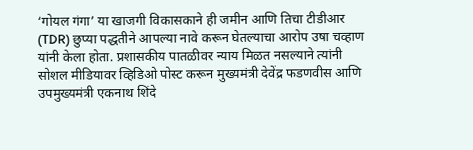‘गोयल गंगा’ या खाजगी विकासकाने ही जमीन आणि तिचा टीडीआर (TDR) छुप्या पद्धतीने आपल्या नावे करून घेतल्याचा आरोप उषा चव्हाण यांनी केला होता. प्रशासकीय पातळीवर न्याय मिळत नसल्याने त्यांनी सोशल मीडियावर व्हिडिओ पोस्ट करून मुख्यमंत्री देवेंद्र फडणवीस आणि उपमुख्यमंत्री एकनाथ शिंदे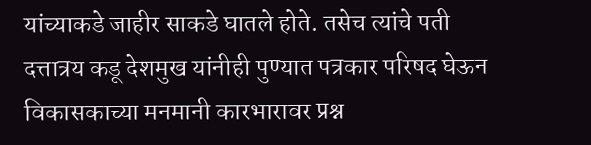यांच्याकडे जाहीर साकडे घातले होते. तसेच त्यांचे पती दत्तात्रय कडू देशमुख यांनीही पुण्यात पत्रकार परिषद घेऊन विकासकाच्या मनमानी कारभारावर प्रश्न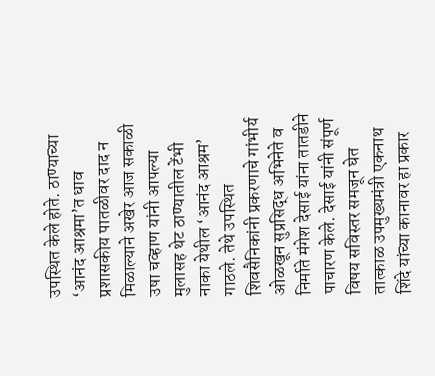उपस्थित केले होते. ठाण्याच्या ‘आनंद आश्रमा’त धाव प्रशासकीय पातळीवर दाद न मिळाल्याने अखेर आज सकाळी उषा चव्हाण यांनी आपल्या मुलासह थेट ठाण्यातील टेंभी नाका येथील ‘आनंद आश्रम’ गाठले. तेथे उपस्थित शिवसैनिकांनी प्रकरणाचे गांभीर्य ओळखून सुप्रसिद्ध अभिनेते व निर्माते मंगेश देसाई यांना तातडीने पाचारण केले. देसाई यांनी संपूर्ण विषय सविस्तर समजून घेत तात्काळ उपमुख्यमंत्री एकनाथ शिंदे यांच्या कानावर हा प्रकार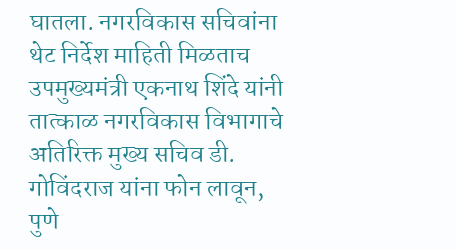घातला. नगरविकास सचिवांना थेट निर्देश माहिती मिळताच उपमुख्यमंत्री एकनाथ शिंदे यांनी तात्काळ नगरविकास विभागाचे अतिरिक्त मुख्य सचिव डी. गोविंदराज यांना फोन लावून, पुणे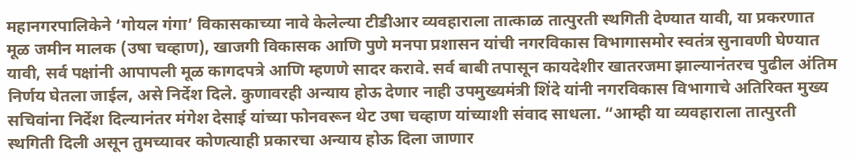महानगरपालिकेने ‘गोयल गंगा’ विकासकाच्या नावे केलेल्या टीडीआर व्यवहाराला तात्काळ तात्पुरती स्थगिती देण्यात यावी, या प्रकरणात मूळ जमीन मालक (उषा चव्हाण), खाजगी विकासक आणि पुणे मनपा प्रशासन यांची नगरविकास विभागासमोर स्वतंत्र सुनावणी घेण्यात यावी, सर्व पक्षांनी आपापली मूळ कागदपत्रे आणि म्हणणे सादर करावे. सर्व बाबी तपासून कायदेशीर खातरजमा झाल्यानंतरच पुढील अंतिम निर्णय घेतला जाईल, असे निर्देश दिले. कुणावरही अन्याय होऊ देणार नाही उपमुख्यमंत्री शिंदे यांनी नगरविकास विभागाचे अतिरिक्त मुख्य सचिवांना निर्देश दिल्यानंतर मंगेश देसाई यांच्या फोनवरून थेट उषा चव्हाण यांच्याशी संवाद साधला. “आम्ही या व्यवहाराला तात्पुरती स्थगिती दिली असून तुमच्यावर कोणत्याही प्रकारचा अन्याय होऊ दिला जाणार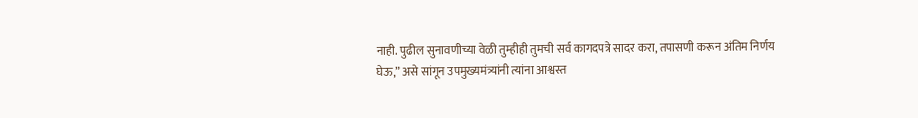नाही. पुढील सुनावणीच्या वेळी तुम्हीही तुमची सर्व कागदपत्रे सादर करा, तपासणी करून अंतिम निर्णय घेऊ,” असे सांगून उपमुख्यमंत्र्यांनी त्यांना आश्वस्त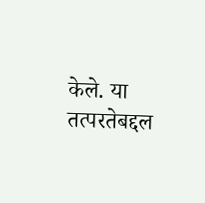केले. या तत्परतेबद्दल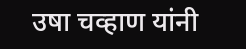उषा चव्हाण यांनी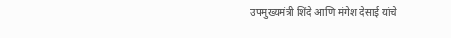उपमुख्यमंत्री शिंदे आणि मंगेश देसाई यांचे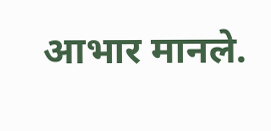आभार मानले.